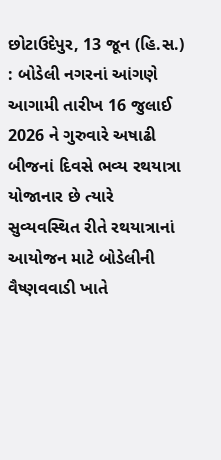છોટાઉદેપુર, 13 જૂન (હિ.સ.) : બોડેલી નગરનાં આંગણે આગામી તારીખ 16 જુલાઈ 2026 ને ગુરુવારે અષાઢી બીજનાં દિવસે ભવ્ય રથયાત્રા યોજાનાર છે ત્યારે સુવ્યવસ્થિત રીતે રથયાત્રાનાં આયોજન માટે બોડેલીની વૈષ્ણવવાડી ખાતે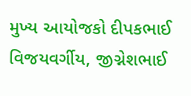મુખ્ય આયોજકો દીપકભાઈ વિજયવર્ગીય, જીગ્નેશભાઈ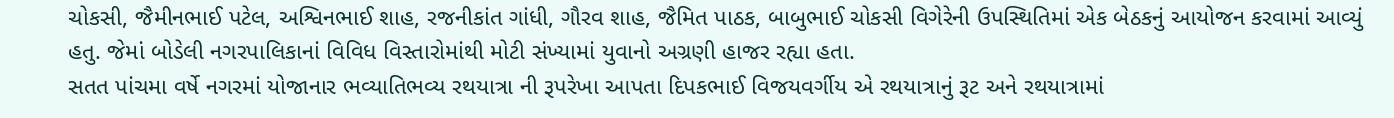ચોકસી, જૈમીનભાઈ પટેલ, અશ્વિનભાઈ શાહ, રજનીકાંત ગાંધી, ગૌરવ શાહ, જૈમિત પાઠક, બાબુભાઈ ચોકસી વિગેરેની ઉપસ્થિતિમાં એક બેઠકનું આયોજન કરવામાં આવ્યું હતુ. જેમાં બોડેલી નગરપાલિકાનાં વિવિધ વિસ્તારોમાંથી મોટી સંખ્યામાં યુવાનો અગ્રણી હાજર રહ્યા હતા.
સતત પાંચમા વર્ષે નગરમાં યોજાનાર ભવ્યાતિભવ્ય રથયાત્રા ની રૂપરેખા આપતા દિપકભાઈ વિજયવર્ગીય એ રથયાત્રાનું રૂટ અને રથયાત્રામાં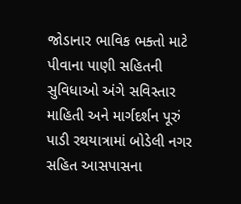જોડાનાર ભાવિક ભક્તો માટે પીવાના પાણી સહિતની સુવિધાઓ અંગે સવિસ્તાર માહિતી અને માર્ગદર્શન પૂરું પાડી રથયાત્રામાં બોડેલી નગર સહિત આસપાસના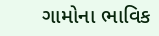ગામોના ભાવિક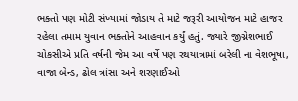ભક્તો પણ મોટી સંખ્યામાં જોડાય તે માટે જરૂરી આયોજન માટે હાજર રહેલા તમામ યુવાન ભક્તોને આહવાન કર્યું હતું. જ્યારે જીગ્નેશભાઈ ચોકસીએ પ્રતિ વર્ષની જેમ આ વર્ષે પણ રથયાત્રામાં બરેલી ના વેશભૂષા, વાજા બેન્ડ, ઢોલ ત્રાંસા અને શરણાઈઓ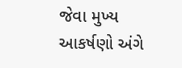જેવા મુખ્ય આકર્ષણો અંગે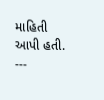માહિતી આપી હતી.
---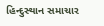હિન્દુસ્થાન સમાચાર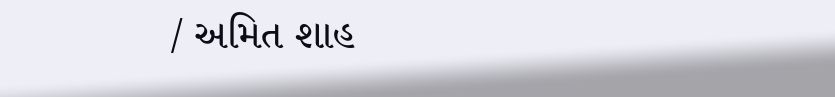/ અમિત શાહ